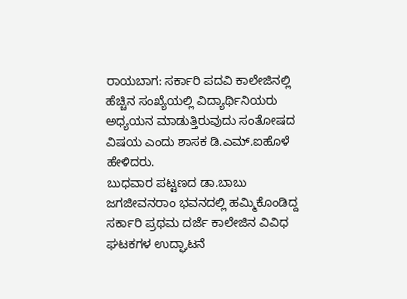ರಾಯಬಾಗ: ಸರ್ಕಾರಿ ಪದವಿ ಕಾಲೇಜಿನಲ್ಲಿ ಹೆಚ್ಚಿನ ಸಂಖ್ಯೆಯಲ್ಲಿ ವಿದ್ಯಾರ್ಥಿನಿಯರು ಅಧ್ಯಯನ ಮಾಡುತ್ತಿರುವುದು ಸಂತೋಷದ ವಿಷಯ ಎಂದು ಶಾಸಕ ಡಿ.ಎಮ್.ಐಹೊಳೆ ಹೇಳಿದರು.
ಬುಧವಾರ ಪಟ್ಟಣದ ಡಾ.ಬಾಬು ಜಗಜೀವನರಾಂ ಭವನದಲ್ಲಿ ಹಮ್ಮಿಕೊಂಡಿದ್ದ ಸರ್ಕಾರಿ ಪ್ರಥಮ ದರ್ಜೆ ಕಾಲೇಜಿನ ವಿವಿಧ ಘಟಕಗಳ ಉದ್ಘಾಟನೆ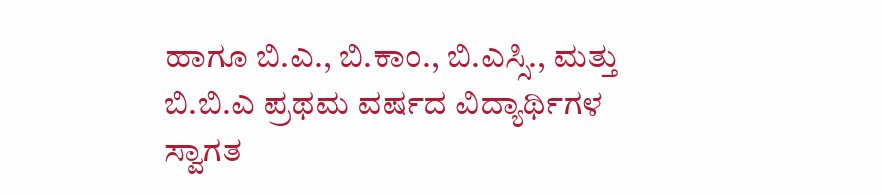ಹಾಗೂ ಬಿ.ಎ., ಬಿ.ಕಾಂ., ಬಿ.ಎಸ್ಸಿ., ಮತ್ತು ಬಿ.ಬಿ.ಎ ಪ್ರಥಮ ವರ್ಷದ ವಿದ್ಯಾರ್ಥಿಗಳ ಸ್ವಾಗತ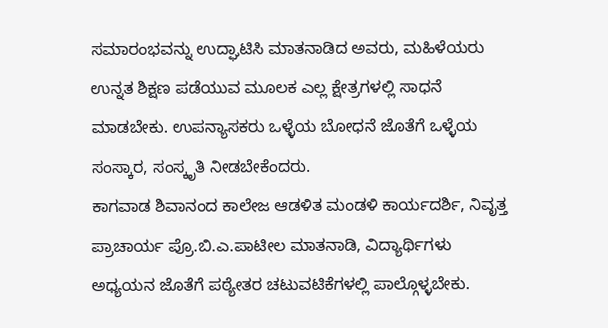ಸಮಾರಂಭವನ್ನು ಉದ್ಘಾಟಿಸಿ ಮಾತನಾಡಿದ ಅವರು, ಮಹಿಳೆಯರು ಉನ್ನತ ಶಿಕ್ಷಣ ಪಡೆಯುವ ಮೂಲಕ ಎಲ್ಲ ಕ್ಷೇತ್ರಗಳಲ್ಲಿ ಸಾಧನೆ ಮಾಡಬೇಕು. ಉಪನ್ಯಾಸಕರು ಒಳ್ಳೆಯ ಬೋಧನೆ ಜೊತೆಗೆ ಒಳ್ಳೆಯ ಸಂಸ್ಕಾರ, ಸಂಸ್ಕೃತಿ ನೀಡಬೇಕೆಂದರು.
ಕಾಗವಾಡ ಶಿವಾನಂದ ಕಾಲೇಜ ಆಡಳಿತ ಮಂಡಳಿ ಕಾರ್ಯದರ್ಶಿ, ನಿವೃತ್ತ ಪ್ರಾಚಾರ್ಯ ಪ್ರೊ.ಬಿ.ಎ.ಪಾಟೀಲ ಮಾತನಾಡಿ, ವಿದ್ಯಾರ್ಥಿಗಳು ಅಧ್ಯಯನ ಜೊತೆಗೆ ಪಠ್ಯೇತರ ಚಟುವಟಿಕೆಗಳಲ್ಲಿ ಪಾಲ್ಗೊಳ್ಳಬೇಕು.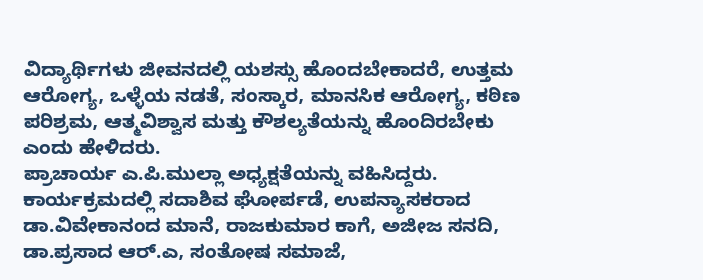ವಿದ್ಯಾರ್ಥಿಗಳು ಜೀವನದಲ್ಲಿ ಯಶಸ್ಸು ಹೊಂದಬೇಕಾದರೆ, ಉತ್ತಮ ಆರೋಗ್ಯ, ಒಳ್ಳೆಯ ನಡತೆ, ಸಂಸ್ಕಾರ, ಮಾನಸಿಕ ಆರೋಗ್ಯ, ಕಠಿಣ ಪರಿಶ್ರಮ, ಆತ್ಮವಿಶ್ವಾಸ ಮತ್ತು ಕೌಶಲ್ಯತೆಯನ್ನು ಹೊಂದಿರಬೇಕು ಎಂದು ಹೇಳಿದರು.
ಪ್ರಾಚಾರ್ಯ ಎ.ಪಿ.ಮುಲ್ಲಾ ಅಧ್ಯಕ್ಷತೆಯನ್ನು ವಹಿಸಿದ್ದರು.
ಕಾರ್ಯಕ್ರಮದಲ್ಲಿ ಸದಾಶಿವ ಘೋರ್ಪಡೆ, ಉಪನ್ಯಾಸಕರಾದ ಡಾ.ವಿವೇಕಾನಂದ ಮಾನೆ, ರಾಜಕುಮಾರ ಕಾಗೆ, ಅಜೀಜ ಸನದಿ, ಡಾ.ಪ್ರಸಾದ ಆರ್.ಎ, ಸಂತೋಷ ಸಮಾಜೆ,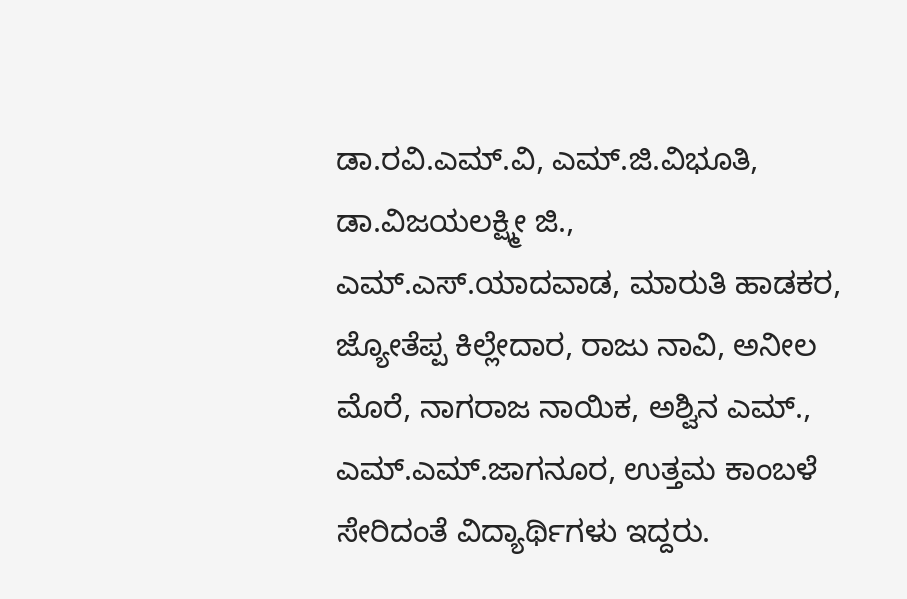ಡಾ.ರವಿ.ಎಮ್.ವಿ, ಎಮ್.ಜಿ.ವಿಭೂತಿ, ಡಾ.ವಿಜಯಲಕ್ಷ್ಮೀ ಜಿ., ಎಮ್.ಎಸ್.ಯಾದವಾಡ, ಮಾರುತಿ ಹಾಡಕರ, ಜ್ಯೋತೆಪ್ಪ ಕಿಲ್ಲೇದಾರ, ರಾಜು ನಾವಿ, ಅನೀಲ ಮೊರೆ, ನಾಗರಾಜ ನಾಯಿಕ, ಅಶ್ವಿನ ಎಮ್., ಎಮ್.ಎಮ್.ಜಾಗನೂರ, ಉತ್ತಮ ಕಾಂಬಳೆ ಸೇರಿದಂತೆ ವಿದ್ಯಾರ್ಥಿಗಳು ಇದ್ದರು.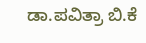ಡಾ.ಪವಿತ್ರಾ ಬಿ.ಕೆ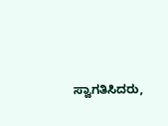ಸ್ವಾಗತಿಸಿದರು,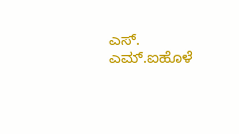ಎಸ್. ಎಮ್.ಐಹೊಳೆ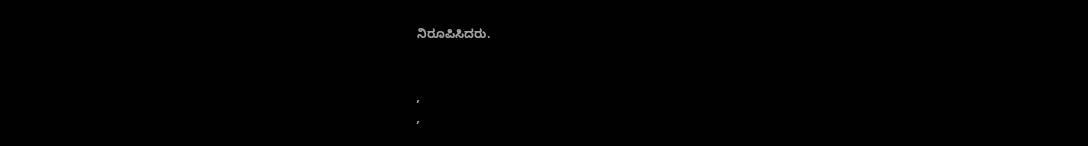ನಿರೂಪಿಸಿದರು.


,
,